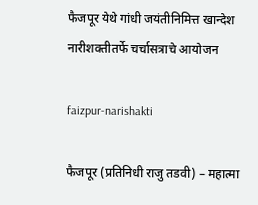फैजपूर येथे गांधी जयंतीनिमित्त खान्देश नारीशक्तीतर्फे चर्चासत्राचे आयोजन

faizpur-narishakti

फैजपूर (प्रतिनिधी राजु तडवी) – महात्मा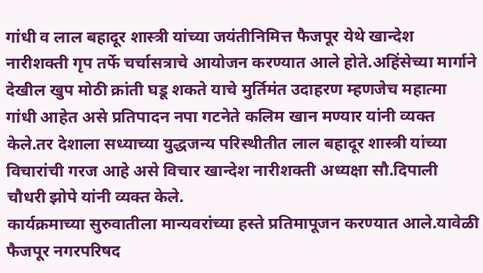गांधी व लाल बहादूर शास्त्री यांच्या जयंतीनिमित्त फैजपूर येथे खान्देश नारीशक्ती गृप तर्फे चर्चासत्राचे आयोजन करण्यात आले होते.अहिंसेच्या मार्गाने देखील खुप मोठी क्रांती घडू शकते याचे मुर्तिमंत उदाहरण म्हणजेच महात्मा गांधी आहेत असे प्रतिपादन नपा गटनेते कलिम खान मण्यार यांनी व्यक्त केले.तर देशाला सध्याच्या युद्धजन्य परिस्थीतीत लाल बहादूर शास्त्री यांच्या विचारांची गरज आहे असे विचार खान्देश नारीशक्ती अध्यक्षा सौ.दिपाली चौधरी झोपे यांनी व्यक्त केले.
कार्यक्रमाच्या सुरुवातीला मान्यवरांच्या हस्ते प्रतिमापूजन करण्यात आले.यावेळी फैजपूर नगरपरिषद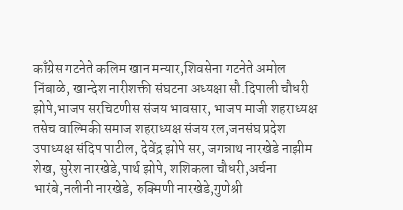काँग्रेस गटनेते कलिम खान मन्यार,शिवसेना गटनेते अमोल निंबाळे, खान्देश नारीशक्ती संघटना अध्यक्षा सौ.दिपाली चौधरी झोपे,भाजप सरचिटणीस संजय भावसार, भाजप माजी शहराध्यक्ष तसेच वाल्मिकी समाज शहराध्यक्ष संजय रल,जनसंघ प्रदेश उपाध्यक्ष संदिप पाटील, देवेंद्र झोपे सर, जगन्नाथ नारखेडे नाझीम शेख, सुरेश नारखेडे,पार्थ झोपे, शशिकला चौधरी,अर्चना भारंबे,नलीनी नारखेडे, रुक्मिणी नारखेडे,गुणेश्री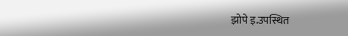झोपे इ.उपस्थित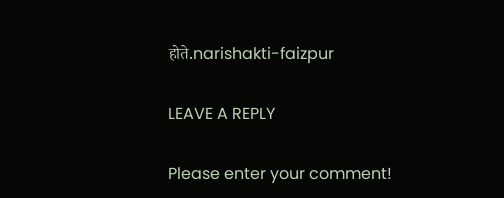होते.narishakti-faizpur

LEAVE A REPLY

Please enter your comment!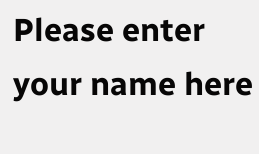Please enter your name here